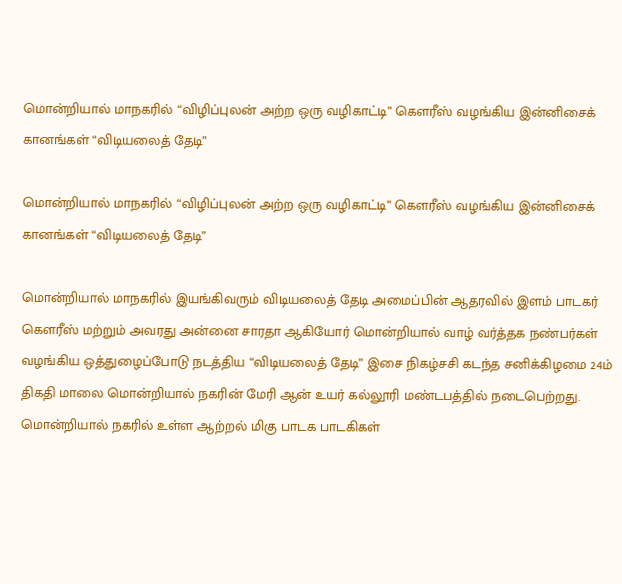மொன்றியால் மாநகரில் “விழிப்புலன் அற்ற ஒரு வழிகாட்டி” கௌரீஸ் வழங்கிய இன்னிசைக் கானங்கள் “விடியலைத் தேடி”

மொன்றியால் மாநகரில் “விழிப்புலன் அற்ற ஒரு வழிகாட்டி” கௌரீஸ் வழங்கிய இன்னிசைக் கானங்கள் “விடியலைத் தேடி”

மொன்றியால் மாநகரில் இயங்கிவரும் விடியலைத் தேடி அமைப்பின் ஆதரவில் இளம் பாடகர் கௌரீஸ் மற்றும் அவரது அன்னை சாரதா ஆகியோர் மொன்றியால் வாழ் வர்த்தக நண்பர்கள் வழங்கிய ஒத்துழைப்போடு நடத்திய “விடியலைத் தேடி” இசை நிகழ்சசி கடந்த சனிக்கிழமை 24ம் திகதி மாலை மொன்றியால் நகரின் மேரி ஆன் உயர் கல்லூரி மண்டபத்தில் நடைபெற்றது. மொன்றியால் நகரில் உள்ள ஆற்றல் மிகு பாடக பாடகிகள்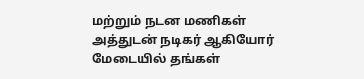மற்றும் நடன மணிகள் அத்துடன் நடிகர் ஆகியோர் மேடையில் தங்கள்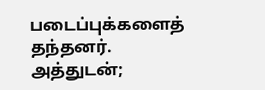படைப்புக்களைத் தந்தனர். அத்துடன்;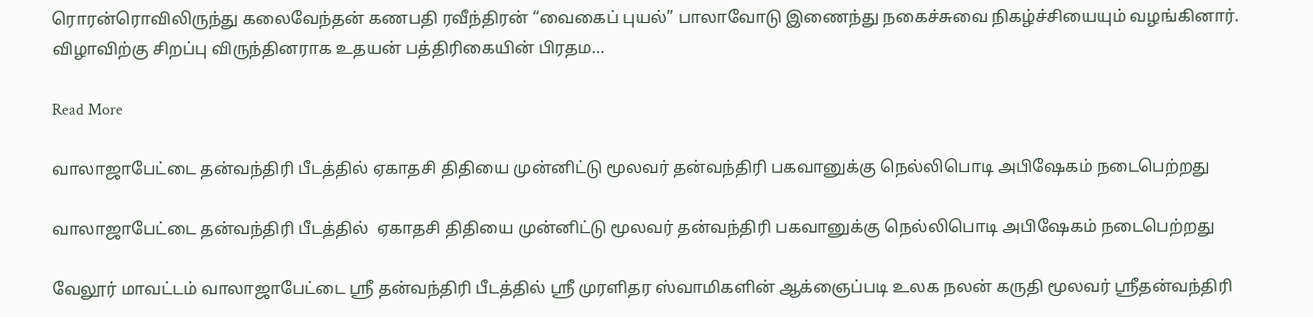ரொரன்ரொவிலிருந்து கலைவேந்தன் கணபதி ரவீந்திரன் “வைகைப் புயல்” பாலாவோடு இணைந்து நகைச்சுவை நிகழ்ச்சியையும் வழங்கினார். விழாவிற்கு சிறப்பு விருந்தினராக உதயன் பத்திரிகையின் பிரதம…

Read More

வாலாஜாபேட்டை தன்வந்திரி பீடத்தில் ஏகாதசி திதியை முன்னிட்டு மூலவர் தன்வந்திரி பகவானுக்கு நெல்லிபொடி அபிஷேகம் நடைபெற்றது

வாலாஜாபேட்டை தன்வந்திரி பீடத்தில்  ஏகாதசி திதியை முன்னிட்டு மூலவர் தன்வந்திரி பகவானுக்கு நெல்லிபொடி அபிஷேகம் நடைபெற்றது

வேலூர் மாவட்டம் வாலாஜாபேட்டை ஸ்ரீ தன்வந்திரி பீடத்தில் ஸ்ரீ முரளிதர ஸ்வாமிகளின் ஆக்ஞைப்படி உலக நலன் கருதி மூலவர் ஸ்ரீதன்வந்திரி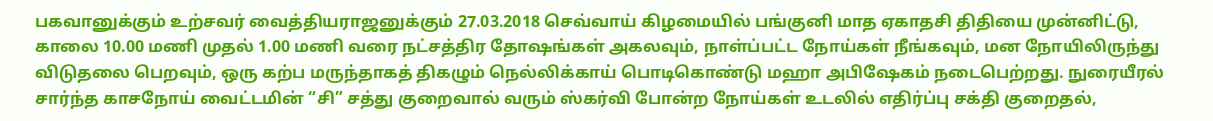பகவானுக்கும் உற்சவர் வைத்தியராஜனுக்கும் 27.03.2018 செவ்வாய் கிழமையில் பங்குனி மாத ஏகாதசி திதியை முன்னிட்டு, காலை 10.00 மணி முதல் 1.00 மணி வரை நட்சத்திர தோஷங்கள் அகலவும், நாள்ப்பட்ட நோய்கள் நீங்கவும், மன நோயிலிருந்து விடுதலை பெறவும், ஒரு கற்ப மருந்தாகத் திகழும் நெல்லிக்காய் பொடிகொண்டு மஹா அபிஷேகம் நடைபெற்றது. நுரையீரல் சார்ந்த காசநோய் வைட்டமின் “சி” சத்து குறைவால் வரும் ஸ்கர்வி போன்ற நோய்கள் உடலில் எதிர்ப்பு சக்தி குறைதல்,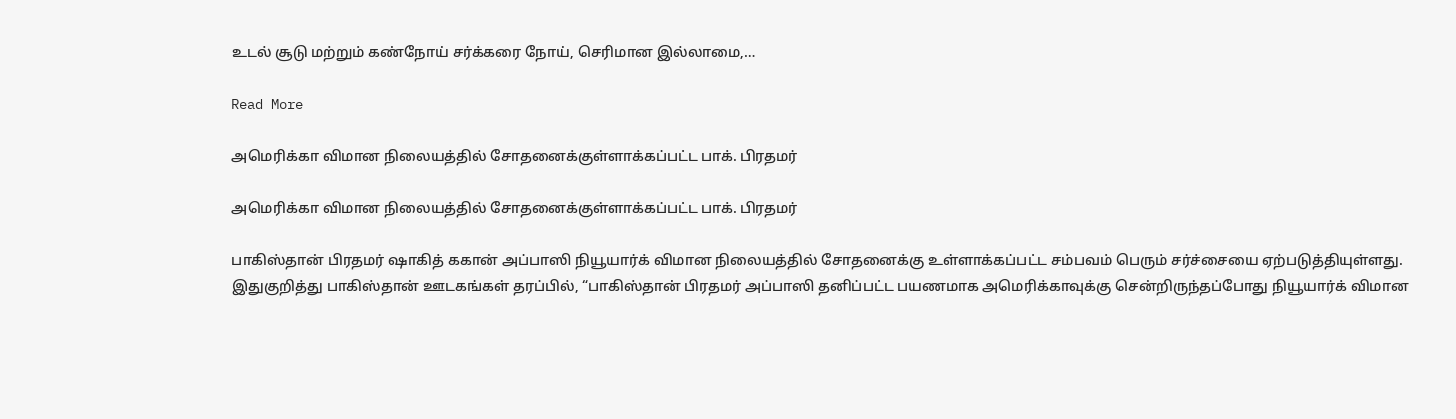உடல் சூடு மற்றும் கண்நோய் சர்க்கரை நோய், செரிமான இல்லாமை,…

Read More

அமெரிக்கா விமான நிலையத்தில் சோதனைக்குள்ளாக்கப்பட்ட பாக். பிரதமர்

அமெரிக்கா விமான நிலையத்தில் சோதனைக்குள்ளாக்கப்பட்ட பாக். பிரதமர்

பாகிஸ்தான் பிரதமர் ஷாகித் ககான் அப்பாஸி நியூயார்க் விமான நிலையத்தில் சோதனைக்கு உள்ளாக்கப்பட்ட சம்பவம் பெரும் சர்ச்சையை ஏற்படுத்தியுள்ளது. இதுகுறித்து பாகிஸ்தான் ஊடகங்கள் தரப்பில், “பாகிஸ்தான் பிரதமர் அப்பாஸி தனிப்பட்ட பயணமாக அமெரிக்காவுக்கு சென்றிருந்தப்போது நியூயார்க் விமான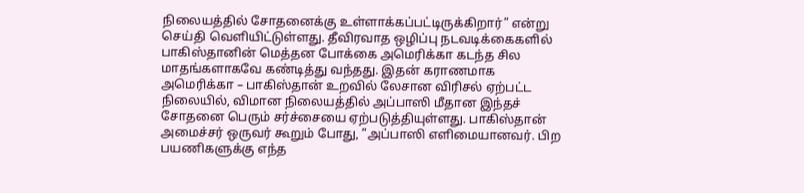நிலையத்தில் சோதனைக்கு உள்ளாக்கப்பட்டிருக்கிறார்” என்று செய்தி வெளியிட்டுள்ளது. தீவிரவாத ஒழிப்பு நடவடிக்கைகளில் பாகிஸ்தானின் மெத்தன போக்கை அமெரிக்கா கடந்த சில மாதங்களாகவே கண்டித்து வந்தது. இதன் கராணமாக அமெரிக்கா – பாகிஸ்தான் உறவில் லேசான விரிசல் ஏற்பட்ட நிலையில், விமான நிலையத்தில் அப்பாஸி மீதான இந்தச் சோதனை பெரும் சர்ச்சையை ஏற்படுத்தியுள்ளது. பாகிஸ்தான் அமைச்சர் ஒருவர் கூறும் போது, ”அப்பாஸி எளிமையானவர். பிற பயணிகளுக்கு எந்த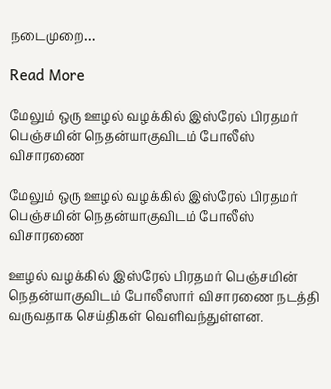நடைமுறை…

Read More

மேலும் ஒரு ஊழல் வழக்கில் இஸ்ரேல் பிரதமர் பெஞ்சமின் நெதன்யாகுவிடம் போலீஸ் விசாரணை

மேலும் ஒரு ஊழல் வழக்கில் இஸ்ரேல் பிரதமர் பெஞ்சமின் நெதன்யாகுவிடம் போலீஸ் விசாரணை

ஊழல் வழக்கில் இஸ்ரேல் பிரதமர் பெஞ்சமின் நெதன்யாகுவிடம் போலீஸார் விசாரணை நடத்தி வருவதாக செய்திகள் வெளிவந்துள்ளன.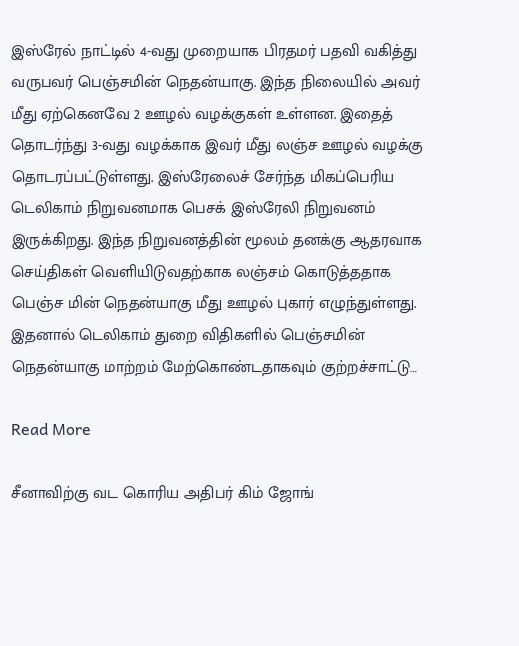இஸ்ரேல் நாட்டில் 4-வது முறையாக பிரதமர் பதவி வகித்து வருபவர் பெஞ்சமின் நெதன்யாகு. இந்த நிலையில் அவர் மீது ஏற்கெனவே 2 ஊழல் வழக்குகள் உள்ளன. இதைத் தொடர்ந்து 3-வது வழக்காக இவர் மீது லஞ்ச ஊழல் வழக்கு தொடரப்பட்டுள்ளது. இஸ்ரேலைச் சேர்ந்த மிகப்பெரிய டெலிகாம் நிறுவனமாக பெசக் இஸ்ரேலி நிறுவனம் இருக்கிறது. இந்த நிறுவனத்தின் மூலம் தனக்கு ஆதரவாக செய்திகள் வெளியிடுவதற்காக லஞ்சம் கொடுத்ததாக பெஞ்ச மின் நெதன்யாகு மீது ஊழல் புகார் எழுந்துள்ளது. இதனால் டெலிகாம் துறை விதிகளில் பெஞ்சமின் நெதன்யாகு மாற்றம் மேற்கொண்டதாகவும் குற்றச்சாட்டு…

Read More

சீனாவிற்கு வட கொரிய அதிபர் கிம் ஜோங்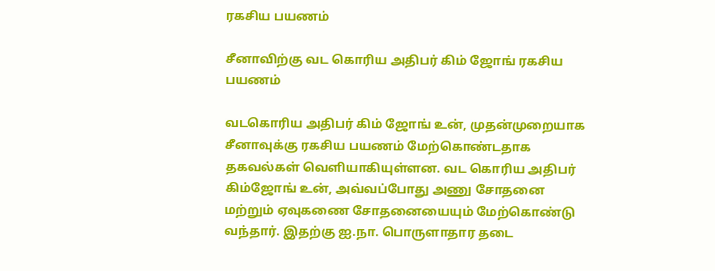ரகசிய பயணம்

சீனாவிற்கு வட கொரிய அதிபர் கிம் ஜோங் ரகசிய பயணம்

வடகொரிய அதிபர் கிம் ஜோங் உன், முதன்முறையாக சீனாவுக்கு ரகசிய பயணம் மேற்கொண்டதாக தகவல்கள் வெளியாகியுள்ளன. வட கொரிய அதிபர் கிம்ஜோங் உன், அவ்வப்போது அணு சோதனை மற்றும் ஏவுகணை சோதனையையும் மேற்கொண்டு வந்தார். இதற்கு ஐ.நா. பொருளாதார தடை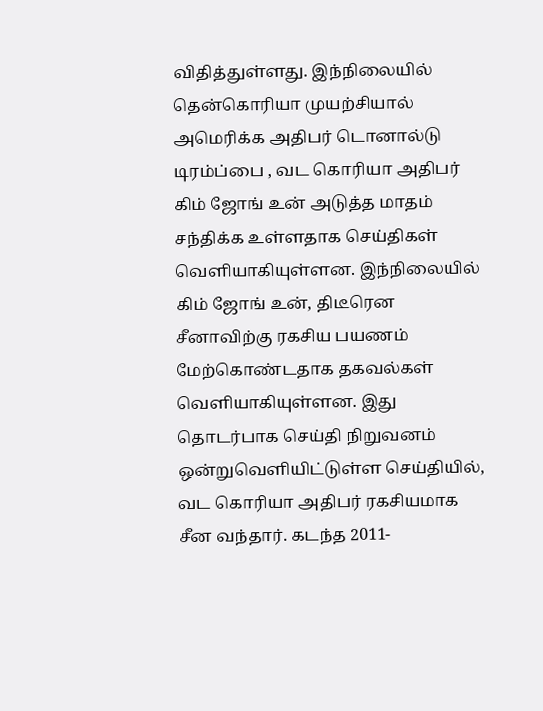விதித்துள்ளது. இந்நிலையில் தென்கொரியா முயற்சியால் அமெரிக்க அதிபர் டொனால்டு டிரம்ப்பை , வட கொரியா அதிபர் கிம் ஜோங் உன் அடுத்த மாதம் சந்திக்க உள்ளதாக செய்திகள் வெளியாகியுள்ளன. இந்நிலையில் கிம் ஜோங் உன், திடீரென சீனாவிற்கு ரகசிய பயணம் மேற்கொண்டதாக தகவல்கள் வெளியாகியுள்ளன. இது தொடர்பாக செய்தி நிறுவனம் ஒன்றுவெளியிட்டுள்ள செய்தியில், வட கொரியா அதிபர் ரகசியமாக சீன வந்தார். கடந்த 2011-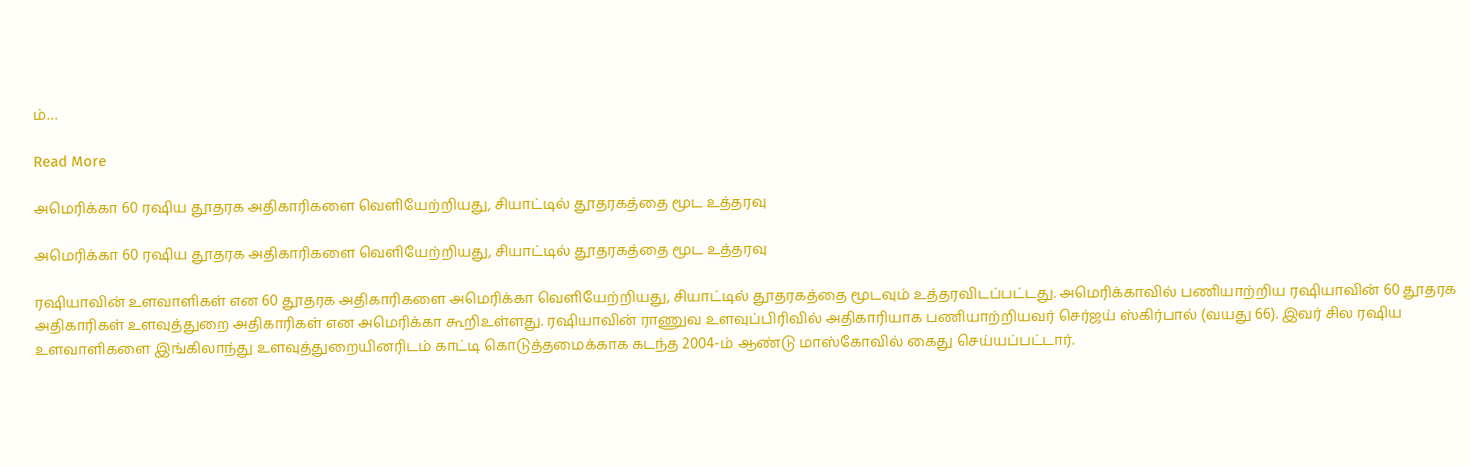ம்…

Read More

அமெரிக்கா 60 ரஷிய தூதரக அதிகாரிகளை வெளியேற்றியது, சியாட்டில் தூதரகத்தை மூட உத்தரவு

அமெரிக்கா 60 ரஷிய தூதரக அதிகாரிகளை வெளியேற்றியது, சியாட்டில் தூதரகத்தை மூட உத்தரவு

ரஷியாவின் உளவாளிகள் என 60 தூதரக அதிகாரிகளை அமெரிக்கா வெளியேற்றியது, சியாட்டில் தூதரகத்தை மூடவும் உத்தரவிடப்பட்டது. அமெரிக்காவில் பணியாற்றிய ரஷியாவின் 60 தூதரக அதிகாரிகள் உளவுத்துறை அதிகாரிகள் என அமெரிக்கா கூறிஉள்ளது. ரஷியாவின் ராணுவ உளவுப்பிரிவில் அதிகாரியாக பணியாற்றியவர் செர்ஜய் ஸ்கிர்பால் (வயது 66). இவர் சில ரஷிய உளவாளிகளை இங்கிலாந்து உளவுத்துறையினரிடம் காட்டி கொடுத்தமைக்காக கடந்த 2004-ம் ஆண்டு மாஸ்கோவில் கைது செய்யப்பட்டார்.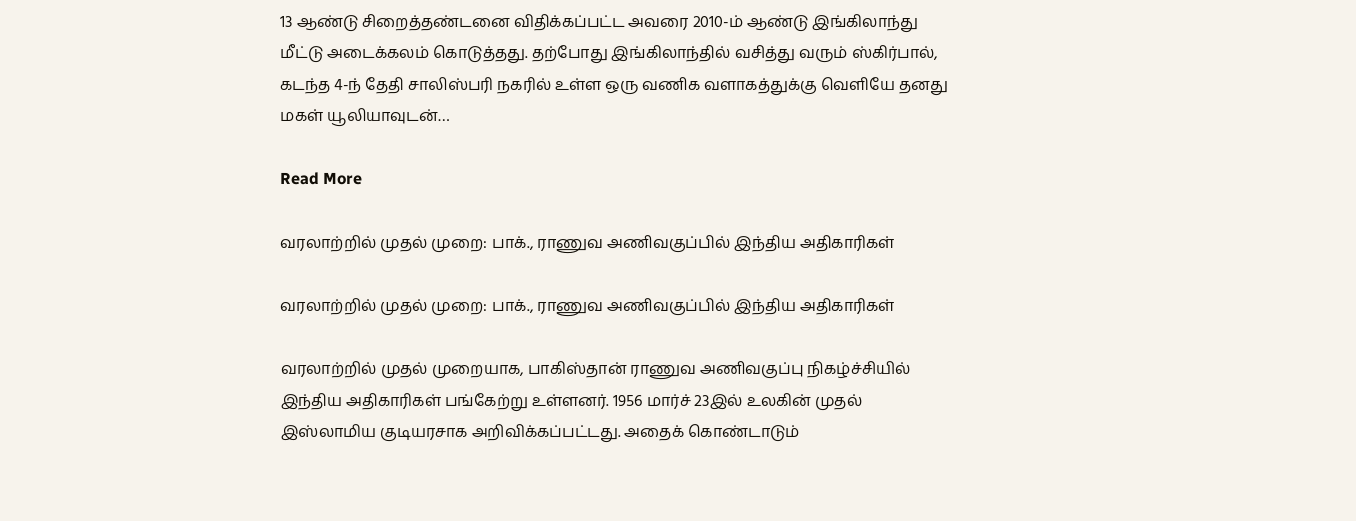13 ஆண்டு சிறைத்தண்டனை விதிக்கப்பட்ட அவரை 2010-ம் ஆண்டு இங்கிலாந்து மீட்டு அடைக்கலம் கொடுத்தது. தற்போது இங்கிலாந்தில் வசித்து வரும் ஸ்கிர்பால், கடந்த 4-ந் தேதி சாலிஸ்பரி நகரில் உள்ள ஒரு வணிக வளாகத்துக்கு வெளியே தனது மகள் யூலியாவுடன்…

Read More

வரலாற்றில் முதல் முறை: பாக்., ராணுவ அணிவகுப்பில் இந்திய அதிகாரிகள்

வரலாற்றில் முதல் முறை: பாக்., ராணுவ அணிவகுப்பில் இந்திய அதிகாரிகள்

வரலாற்றில் முதல் முறையாக, பாகிஸ்தான் ராணுவ அணிவகுப்பு நிகழ்ச்சியில் இந்திய அதிகாரிகள் பங்கேற்று உள்ளனர். 1956 மார்ச் 23இல் உலகின் முதல் இஸ்லாமிய குடியரசாக அறிவிக்கப்பட்டது. அதைக் கொண்டாடும்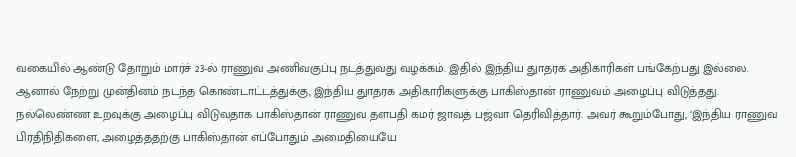வகையில் ஆண்டு தோறும் மார்ச் 23-ல் ராணுவ அணிவகுப்பு நடத்துவது வழக்கம். இதில் இந்திய துாதரக அதிகாரிகள் பங்கேற்பது இல்லை. ஆனால் நேற்று முன்தினம் நடந்த கொண்டாட்டத்துக்கு, இந்திய துாதரக அதிகாரிகளுக்கு பாகிஸ்தான் ராணுவம் அழைப்பு விடுத்தது. நல்லெண்ண உறவுக்கு அழைப்பு விடுவதாக பாகிஸ்தான் ராணுவ தளபதி கமர் ஜாவத் பஜ்வா தெரிவித்தார். அவர் கூறும்போது, ‘இந்திய ராணுவ பிரதிநிதிகளை, அழைத்ததற்கு பாகிஸ்தான் எப்போதும் அமைதியையே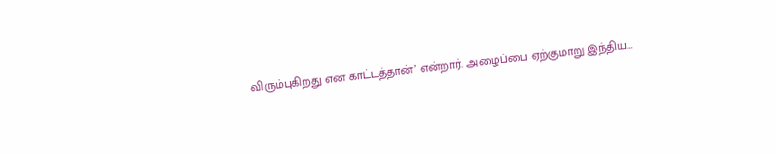விரும்புகிறது என காட்டத்தான்’ என்றார். அழைப்பை ஏற்குமாறு இந்திய…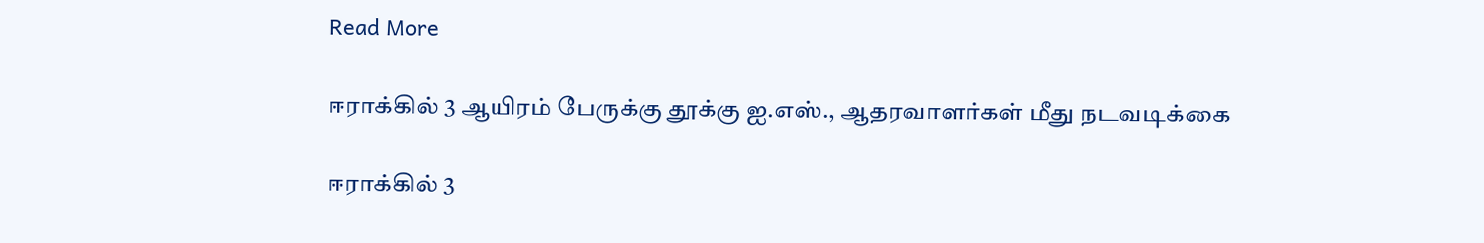Read More

ஈராக்கில் 3 ஆயிரம் பேருக்கு தூக்கு ஐ.எஸ்., ஆதரவாளர்கள் மீது நடவடிக்கை

ஈராக்கில் 3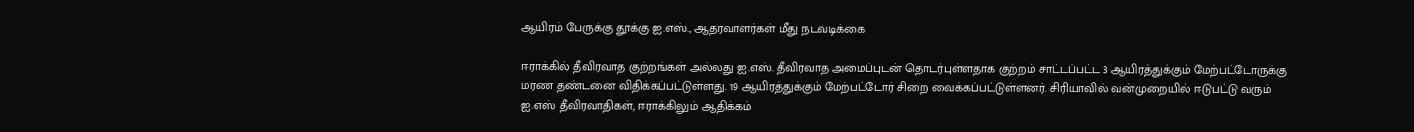ஆயிரம் பேருக்கு தூக்கு ஐ.எஸ்., ஆதரவாளர்கள் மீது நடவடிக்கை

ஈராக்கில் தீவிரவாத குற்றங்கள் அல்லது ஐ.எஸ். தீவிரவாத அமைப்புடன் தொடர்புள்ளதாக குற்றம் சாட்டப்பட்ட 3 ஆயிரத்துக்கும் மேற்பட்டோருக்கு மரண தண்டனை விதிக்கப்பட்டுள்ளது. 19 ஆயிரத்துக்கும் மேற்பட்டோர் சிறை வைக்கப்பட்டுள்ளனர். சிரியாவில் வன்முறையில் ஈடுபட்டு வரும் ஐ.எஸ் தீவிரவாதிகள், ஈராக்கிலும் ஆதிக்கம்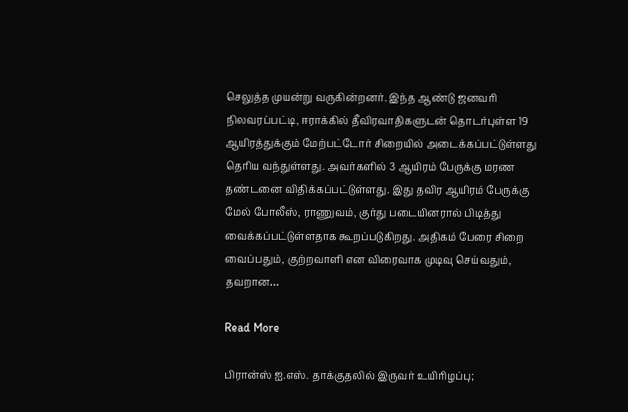செலுத்த முயன்று வருகின்றனர். இந்த ஆண்டு ஜனவரி நிலவரப்பட்டி, ஈராக்கில் தீவிரவாதிகளுடன் தொடர்புள்ள 19 ஆயிரத்துக்கும் மேற்பட்டோர் சிறையில் அடைக்கப்பட்டுள்ளது தெரிய வந்துள்ளது. அவர்களில் 3 ஆயிரம் பேருக்கு மரண தண்டனை விதிக்கப்பட்டுள்ளது. இது தவிர ஆயிரம் பேருக்கு மேல் போலீஸ், ராணுவம், குர்து படையினரால் பிடித்து வைக்கப்பட்டுள்ளதாக கூறப்படுகிறது. அதிகம் பேரை சிறை வைப்பதும், குற்றவாளி என விரைவாக முடிவு செய்வதும், தவறான…

Read More

பிரான்ஸ் ஐ.எஸ். தாக்குதலில் இருவர் உயிரிழப்பு;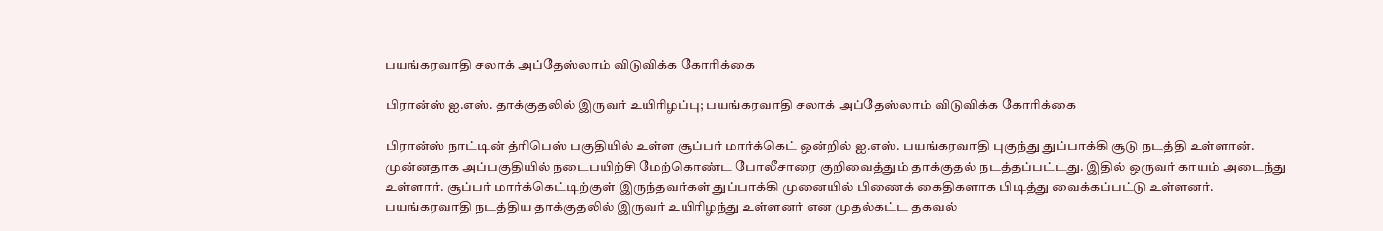பயங்கரவாதி சலாக் அப்தேஸ்லாம் விடுவிக்க கோரிக்கை

பிரான்ஸ் ஐ.எஸ். தாக்குதலில் இருவர் உயிரிழப்பு; பயங்கரவாதி சலாக் அப்தேஸ்லாம் விடுவிக்க கோரிக்கை

பிரான்ஸ் நாட்டின் த்ரிபெஸ் பகுதியில் உள்ள சூப்பர் மார்க்கெட் ஒன்றில் ஐ.எஸ். பயங்கரவாதி புகுந்து துப்பாக்கி சூடு நடத்தி உள்ளான். முன்னதாக அப்பகுதியில் நடைபயிற்சி மேற்கொண்ட போலீசாரை குறிவைத்தும் தாக்குதல் நடத்தப்பட்டது. இதில் ஒருவர் காயம் அடைந்து உள்ளார். சூப்பர் மார்க்கெட்டிற்குள் இருந்தவர்கள் துப்பாக்கி முனையில் பிணைக் கைதிகளாக பிடித்து வைக்கப்பட்டு உள்ளனர். பயங்கரவாதி நடத்திய தாக்குதலில் இருவர் உயிரிழந்து உள்ளனர் என முதல்கட்ட தகவல்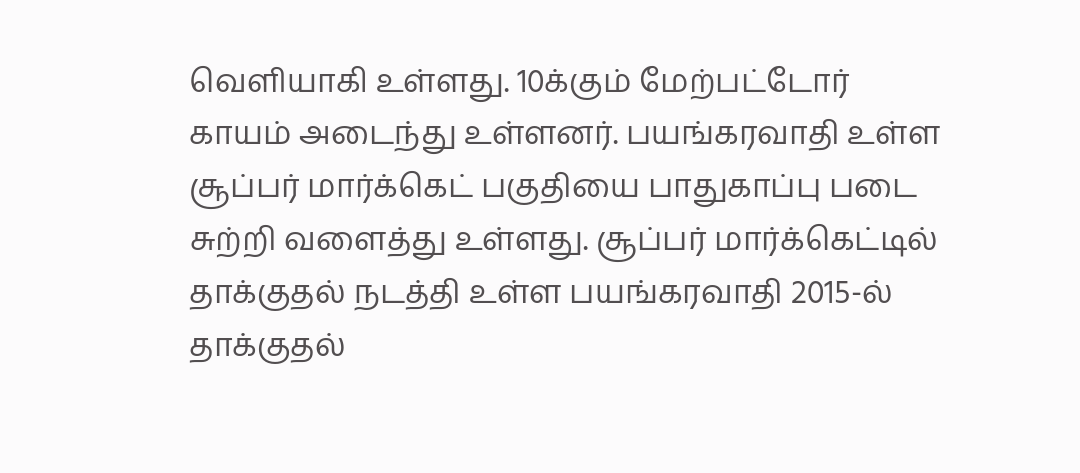வெளியாகி உள்ளது. 10க்கும் மேற்பட்டோர் காயம் அடைந்து உள்ளனர். பயங்கரவாதி உள்ள சூப்பர் மார்க்கெட் பகுதியை பாதுகாப்பு படை சுற்றி வளைத்து உள்ளது. சூப்பர் மார்க்கெட்டில் தாக்குதல் நடத்தி உள்ள பயங்கரவாதி 2015-ல் தாக்குதல்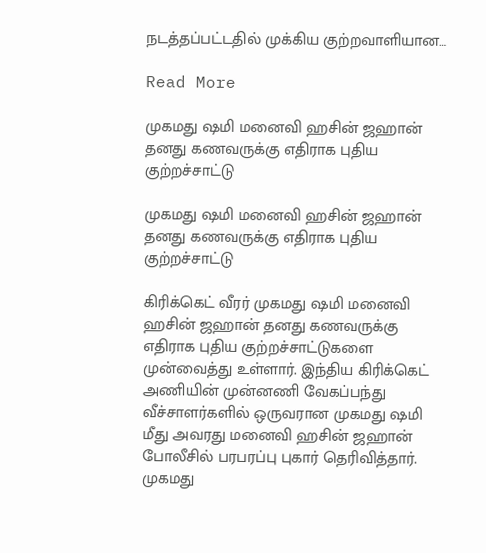நடத்தப்பட்டதில் முக்கிய குற்றவாளியான…

Read More

முகமது ஷமி மனைவி ஹசின் ஜஹான் தனது கணவருக்கு எதிராக புதிய குற்றச்சாட்டு

முகமது ஷமி மனைவி ஹசின் ஜஹான் தனது கணவருக்கு எதிராக புதிய குற்றச்சாட்டு

கிரிக்கெட் வீரர் முகமது ஷமி மனைவி ஹசின் ஜஹான் தனது கணவருக்கு எதிராக புதிய குற்றச்சாட்டுகளை முன்வைத்து உள்ளார். இந்திய கிரிக்கெட் அணியின் முன்னணி வேகப்பந்து வீச்சாளர்களில் ஒருவரான முகமது ஷமி மீது அவரது மனைவி ஹசின் ஜஹான் போலீசில் பரபரப்பு புகார் தெரிவித்தார். முகமது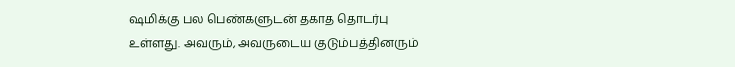ஷமிக்கு பல பெண்களுடன் தகாத தொடர்பு உள்ளது. அவரும், அவருடைய குடும்பத்தினரும்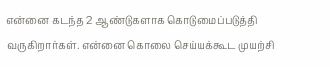என்னை கடந்த 2 ஆண்டுகளாக கொடுமைப்படுத்தி வருகிறார்கள். என்னை கொலை செய்யக்கூட முயற்சி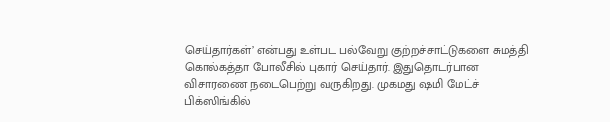செய்தார்கள்’ என்பது உள்பட பல்வேறு குற்றச்சாட்டுகளை சுமத்தி கொல்கத்தா போலீசில் புகார் செய்தார். இதுதொடர்பான விசாரணை நடைபெற்று வருகிறது. முகமது ஷமி மேட்ச் பிக்ஸிங்கில்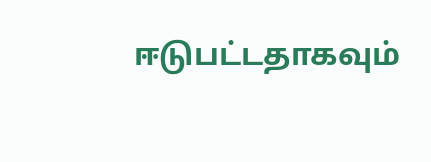ஈடுபட்டதாகவும்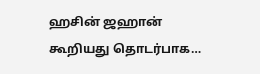ஹசின் ஜஹான் கூறியது தொடர்பாக…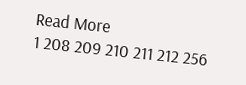Read More
1 208 209 210 211 212 256